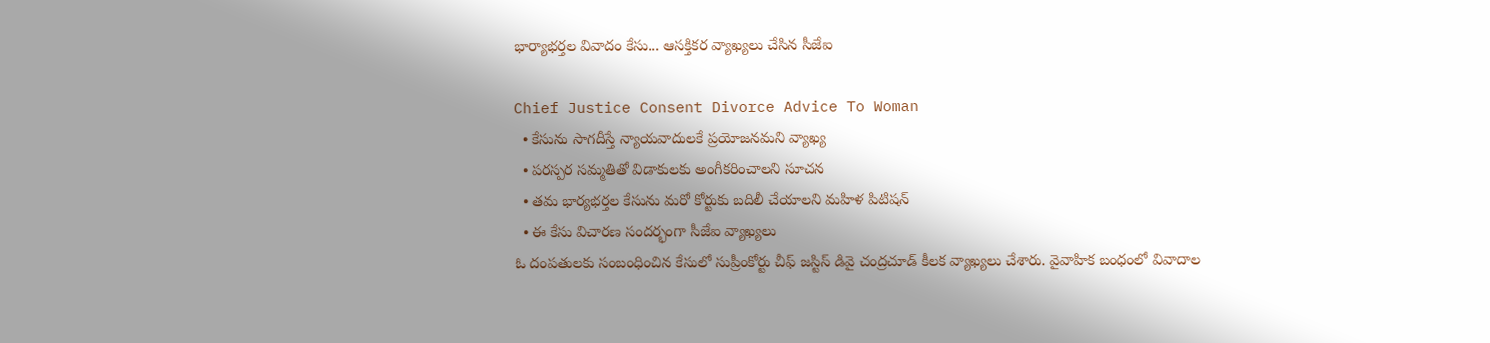భార్యాభర్తల వివాదం కేసు... ఆసక్తికర వ్యాఖ్యలు చేసిన సీజేఐ

Chief Justice Consent Divorce Advice To Woman
  • కేసును సాగదీస్తే న్యాయవాదులకే ప్రయోజనమని వ్యాఖ్య
  • పరస్పర సమ్మతితో విడాకులకు అంగీకరించాలని సూచన
  • తమ భార్యభర్తల కేసును మరో కోర్టుకు బదిలీ చేయాలని మహిళ పిటిషన్
  • ఈ కేసు విచారణ సందర్భంగా సీజేఐ వ్యాఖ్యలు
ఓ దంపతులకు సంబంధించిన కేసులో సుప్రీంకోర్టు చీఫ్ జస్టిస్ డివై చంద్రచూడ్ కీలక వ్యాఖ్యలు చేశారు. వైవాహిక బంధంలో వివాదాల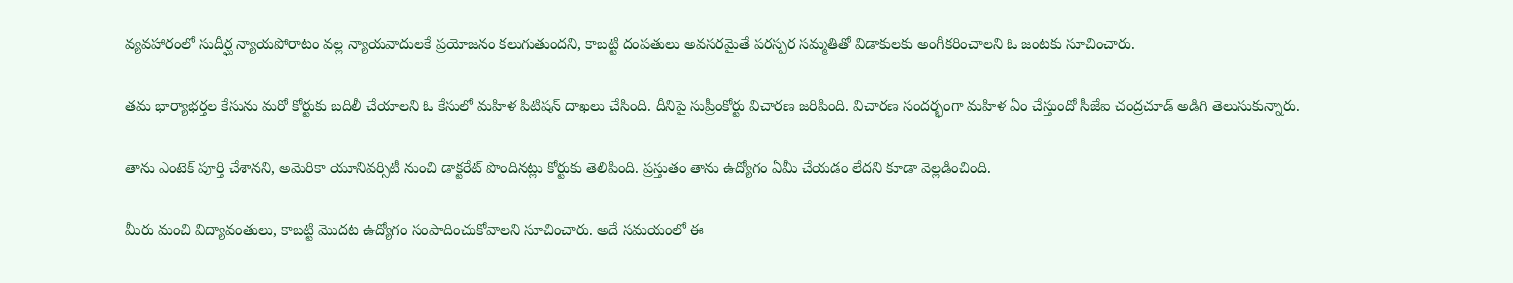వ్యవహారంలో సుదీర్ఘ న్యాయపోరాటం వల్ల న్యాయవాదులకే ప్రయోజనం కలుగుతుందని, కాబట్టి దంపతులు అవసరమైతే పరస్పర సమ్మతితో విడాకులకు అంగీకరించాలని ఓ జంటకు సూచించారు.

తమ భార్యాభర్తల కేసును మరో కోర్టుకు బదిలీ చేయాలని ఓ కేసులో మహిళ పిటిషన్ దాఖలు చేసింది. దీనిపై సుప్రీంకోర్టు విచారణ జరిపింది. విచారణ సందర్భంగా మహిళ ఏం చేస్తుందో సీజేఐ చంద్రచూడ్ అడిగి తెలుసుకున్నారు.

తాను ఎంటెక్ పూర్తి చేశానని, అమెరికా యూనివర్సిటీ నుంచి డాక్టరేట్ పొందినట్లు కోర్టుకు తెలిపింది. ప్రస్తుతం తాను ఉద్యోగం ఏమీ చేయడం లేదని కూడా వెల్లడించింది.

మీరు మంచి విద్యావంతులు, కాబట్టి మొదట ఉద్యోగం సంపాదించుకోవాలని సూచించారు. అదే సమయంలో ఈ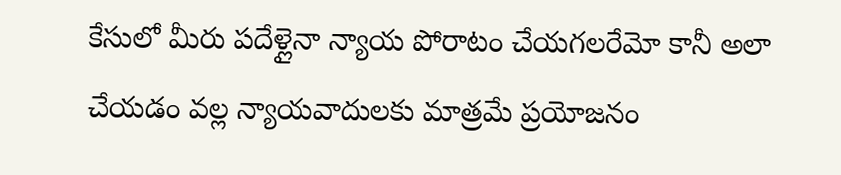కేసులో మీరు పదేళ్లైనా న్యాయ పోరాటం చేయగలరేమో కానీ అలా చేయడం వల్ల న్యాయవాదులకు మాత్రమే ప్రయోజనం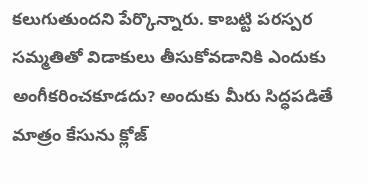కలుగుతుందని పేర్కొన్నారు. కాబట్టి పరస్పర సమ్మతితో విడాకులు తీసుకోవడానికి ఎందుకు అంగీకరించకూడదు? అందుకు మీరు సిద్ధపడితే మాత్రం కేసును క్లోజ్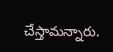చేస్తామన్నారు.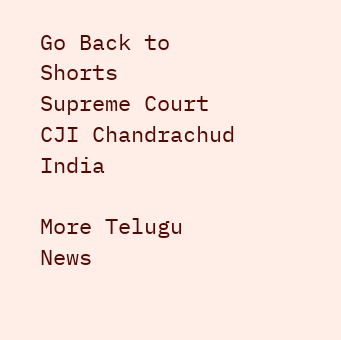Go Back to Shorts
Supreme Court
CJI Chandrachud
India

More Telugu News